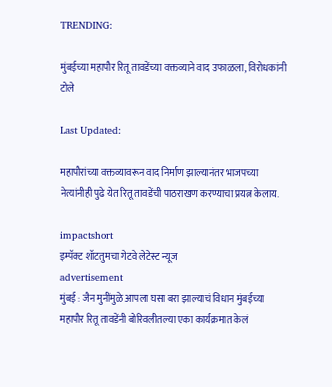TRENDING:

मुंबईच्या महापौर रितू तावडेंच्या वक्तव्याने वाद उफाळला, विरोधकांनी टोले

Last Updated:

महापौरांच्या वक्तव्यावरून वाद निर्माण झाल्यानंतर भाजपच्या नेत्यांनीही पुढे येत रितू तावडेंची पाठराखण करण्याचा प्रयत्न केलाय.

impactshort
इम्पॅक्ट शॉटतुमचा गेटवे लेटेस्ट न्यूज
advertisement
मुंबई : जैन मुनींमुळे आपला घसा बरा झाल्याचं विधान मुंबईच्या महापौर रितू तावडेंनी बोरिवलीतल्या एका कार्यक्रमात केलं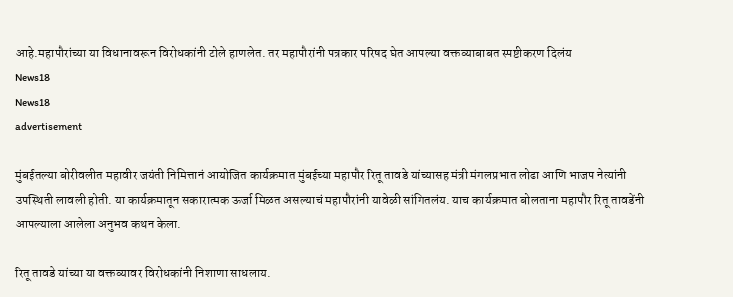आहे.महापौरांच्या या विधानावरून विरोधकांनी टोले हाणलेत. तर महापौरांनी पत्रकार परिषद घेत आपल्या वक्तव्याबाबत स्पष्टीकरण दिलंय
News18
News18
advertisement

मुंबईतल्या बोरीवलीत महावीर जयंती निमित्तानं आयोजित कार्यक्रमात मुंबईच्या महापौर रितू तावडे यांच्यासह मंत्री मंगलप्रभात लोढा आणि भाजप नेत्यांनी उपस्थिती लावली होती. या कार्यक्रमातून सकारात्मक ऊर्जा मिळत असल्याचं महापौरांनी यावेळी सांगितलंय. याच कार्यक्रमात बोलताना महापौर रितू तावडेंनी आपल्याला आलेला अनुभव कथन केला.

रितू तावडे यांच्या या वक्तव्यावर विरोधकांनी निशाणा साधलाय.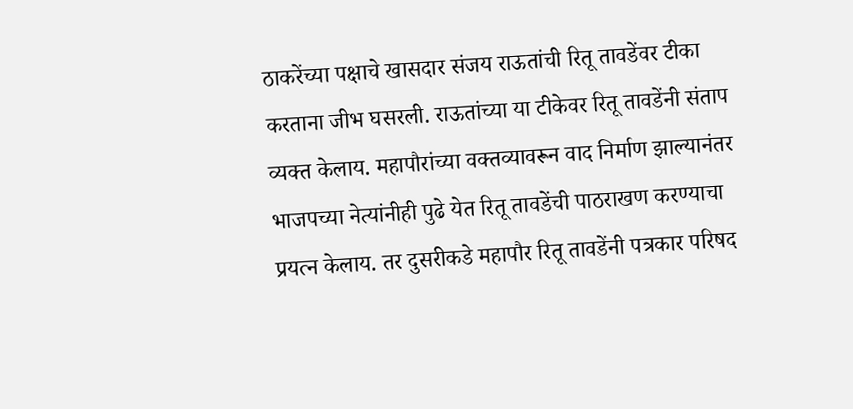ठाकरेंच्या पक्षाचे खासदार संजय राऊतांची रितू तावडेंवर टीका करताना जीभ घसरली. राऊतांच्या या टीकेवर रितू तावडेंनी संताप व्यक्त केलाय. महापौरांच्या वक्तव्यावरून वाद निर्माण झाल्यानंतर भाजपच्या नेत्यांनीही पुढे येत रितू तावडेंची पाठराखण करण्याचा प्रयत्न केलाय. तर दुसरीकडे महापौर रितू तावडेंनी पत्रकार परिषद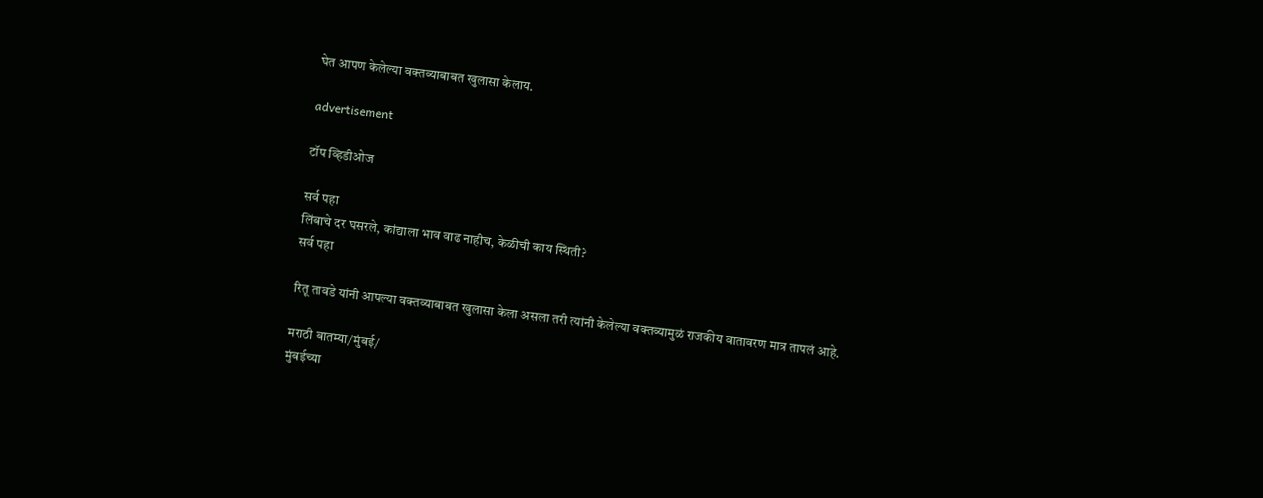घेत आपण केलेल्या वक्तव्याबाबत खुलासा केलाय.

advertisement

टॉप व्हिडीओज

सर्व पहा
लिंबाचे दर घसरले, कांद्याला भाव वाढ नाहीच, केळीची काय स्थिती?
सर्व पहा

रितू तावडे यांनी आपल्या वक्तव्याबाबत खुलासा केला असला तरी त्यांनी केलेल्या वक्तव्यामुळं राजकीय वातावरण मात्र तापलं आहे.

मराठी बातम्या/मुंबई/
मुंबईच्या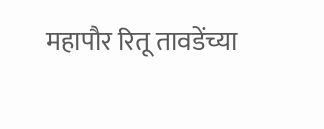महापौर रितू तावडेंच्या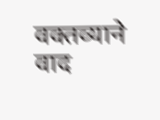वक्तव्याने वाद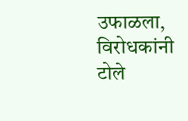उफाळला, विरोधकांनी टोले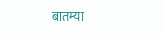बातम्या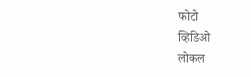फोटो
व्हिडिओ
लोकल